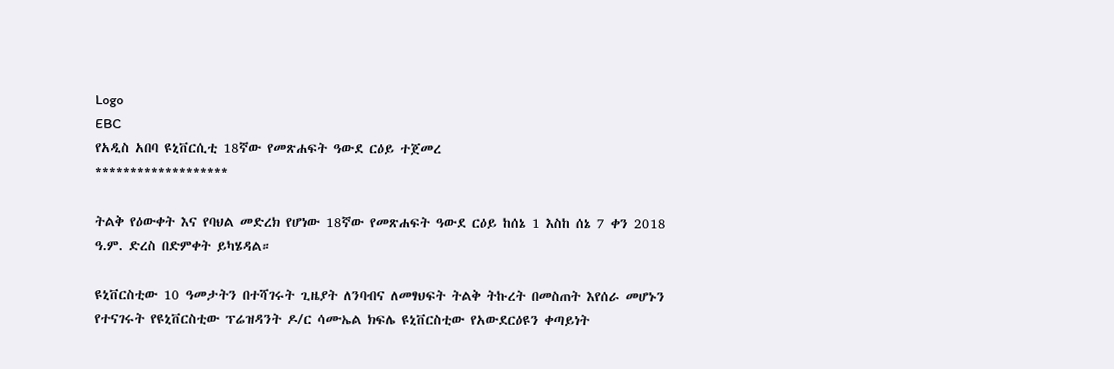Logo
EBC
የአዲስ አበባ ዩኒቨርሲቲ 18ኛው የመጽሐፍት ዓውደ ርዕይ ተጀመረ
*******************

ትልቅ የዕውቀት እና የባህል መድረክ የሆነው 18ኛው የመጽሐፍት ዓውደ ርዕይ ከሰኔ 1 እስከ ሰኔ 7 ቀን 2018 ዓ.ም. ድረስ በድምቀት ይካሄዳል።

ዩኒቨርስቲው 10 ዓመታትን በተሻገሩት ጊዜያት ለንባብና ለመፃህፍት ትልቅ ትኩረት በመስጠት እየሰራ መሆኑን የተናገሩት የዩኒቨርስቲው ፕሬዝዳንት ዶ/ር ሳሙኤል ክፍሌ ዩኒቨርስቲው የአውደርዕዩን ቀጣይነት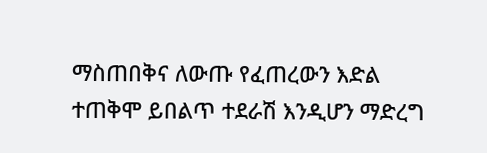ማስጠበቅና ለውጡ የፈጠረውን እድል ተጠቅሞ ይበልጥ ተደራሽ እንዲሆን ማድረግ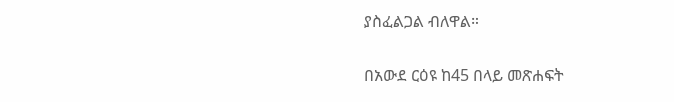ያስፈልጋል ብለዋል።

በአውደ ርዕዩ ከ45 በላይ መጽሐፍት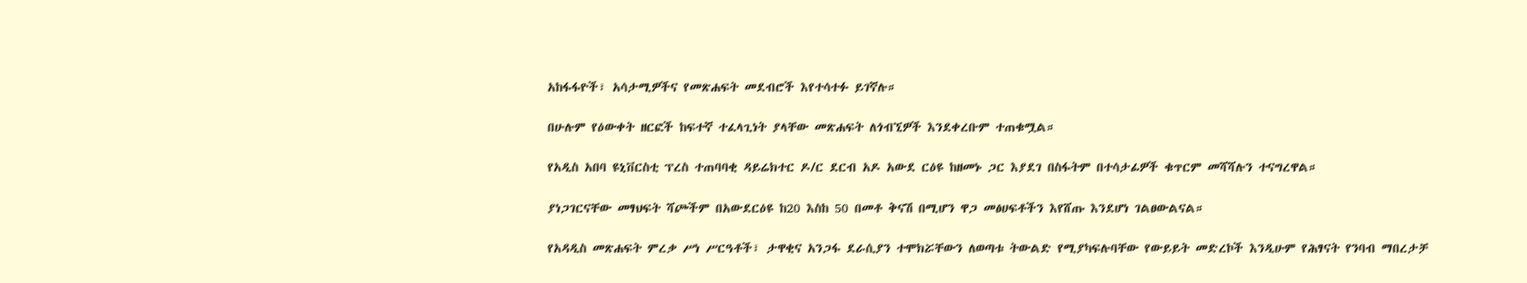አከፋፋዮች፣ አሳታሚዎችና የመጽሐፍት መደብሮች እየተሳተፉ ይገኛሉ።

በሁሉም የዕውቀት ዘርፎች ከፍተኛ ተፈላጊነት ያላቸው መጽሐፍት ለጎብኚዎች እንደቀረቡም ተጠቁሟል።

የአዲስ አበባ ዩኒቨርስቲ ፕረስ ተጠባባቂ ዳይሬክተር ዶ/ር ደርብ አዶ አውደ ርዕዩ ከዘመኑ ጋር እያደገ በስፋትም በተሳታፊዎች ቁጥርም መሻሻሉን ተናግረዋል።

ያነጋገርናቸው መፃህፍት ሻጮችም በአውደርዕዩ ከ20 እስከ 50 በመቶ ቅናሽ በሚሆን ዋጋ መፅሀፍቶችን እየሸጡ እንደሆነ ገልፀውልናል።

የአዳዲስ መጽሐፍት ምረቃ ሥነ ሥርዓቶች፣ ታዋቂና አንጋፋ ደራሲያን ተሞክሯቸውን ለወጣቱ ትውልድ የሚያካፍሉባቸው የውይይት መድረኮች እንዲሁም የሕፃናት የንባብ ማበረታቻ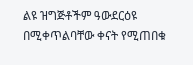ልዩ ዝግጅቶችም ዓውደርዕዩ በሚቀጥልባቸው ቀናት የሚጠበቁ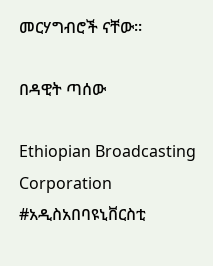መርሃግብሮች ናቸው።

በዳዊት ጣሰው

Ethiopian Broadcasting Corporation #አዲስአበባዩኒቨርስቲ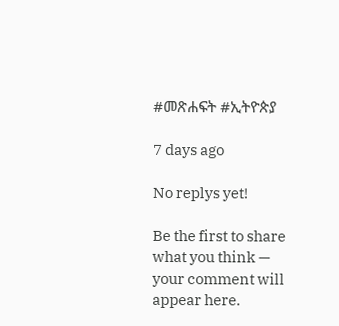#መጽሐፍት #ኢትዮጵያ

7 days ago

No replys yet!

Be the first to share what you think — your comment will appear here.